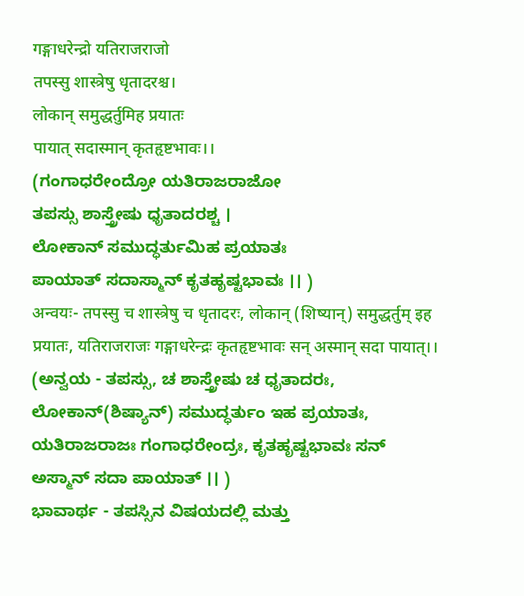गङ्गाधरेन्द्रो यतिराजराजो
तपस्सु शास्त्रेषु धृतादरश्च।
लोकान् समुद्धर्तुमिह प्रयातः
पायात् सदास्मान् कृतहृष्टभावः।।
(ಗಂಗಾಧರೇಂದ್ರೋ ಯತಿರಾಜರಾಜೋ
ತಪಸ್ಸು ಶಾಸ್ತ್ರೇಷು ಧೃತಾದರಶ್ಚ ।
ಲೋಕಾನ್ ಸಮುದ್ಧರ್ತುಮಿಹ ಪ್ರಯಾತಃ
ಪಾಯಾತ್ ಸದಾಸ್ಮಾನ್ ಕೃತಹೃಷ್ಟಭಾವಃ ।। )
अन्वयः- तपस्सु च शास्त्रेषु च धृतादरः, लोकान् (शिष्यान्) समुद्धर्तुम् इह प्रयातः, यतिराजराजः गङ्गाधरेन्द्रः कृतहृष्टभावः सन् अस्मान् सदा पायात्।।
(ಅನ್ವಯ - ತಪಸ್ಸು, ಚ ಶಾಸ್ತ್ರೇಷು ಚ ಧೃತಾದರಃ, ಲೋಕಾನ್(ಶಿಷ್ಯಾನ್) ಸಮುದ್ಧರ್ತುಂ ಇಹ ಪ್ರಯಾತಃ, ಯತಿರಾಜರಾಜಃ ಗಂಗಾಧರೇಂದ್ರಃ, ಕೃತಹೃಷ್ಟಭಾವಃ ಸನ್ ಅಸ್ಮಾನ್ ಸದಾ ಪಾಯಾತ್ ।। )
ಭಾವಾರ್ಥ - ತಪಸ್ಸಿನ ವಿಷಯದಲ್ಲಿ ಮತ್ತು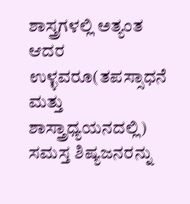ಶಾಸ್ತ್ರಗಳಲ್ಲಿ ಅತ್ಯಂತ ಆದರ ಉಳ್ಳವರೂ(ತಪಸ್ಸಾಧನೆ ಮತ್ತು ಶಾಸ್ತ್ರಾಧ್ಯಯನದಲ್ಲಿ) ಸಮಸ್ತ ಶಿಷ್ಯಜನರನ್ನು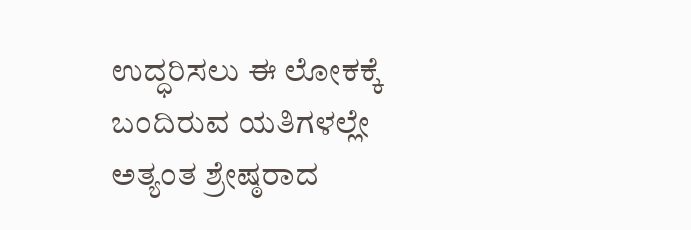ಉದ್ಧರಿಸಲು ಈ ಲೋಕಕ್ಕೆ ಬಂದಿರುವ ಯತಿಗಳಲ್ಲೇ ಅತ್ಯಂತ ಶ್ರೇಷ್ಠರಾದ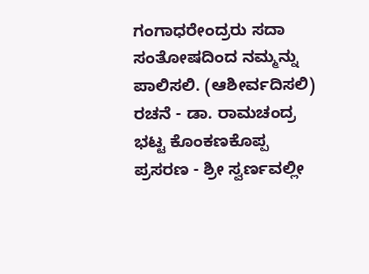ಗಂಗಾಧರೇಂದ್ರರು ಸದಾ ಸಂತೋಷದಿಂದ ನಮ್ಮನ್ನು ಪಾಲಿಸಲಿ. (ಆಶೀರ್ವದಿಸಲಿ)
ರಚನೆ - ಡಾ. ರಾಮಚಂದ್ರ ಭಟ್ಟ ಕೊಂಕಣಕೊಪ್ಪ
ಪ್ರಸರಣ - ಶ್ರೀ ಸ್ವರ್ಣವಲ್ಲೀ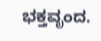ಭಕ್ತವೃಂದ.